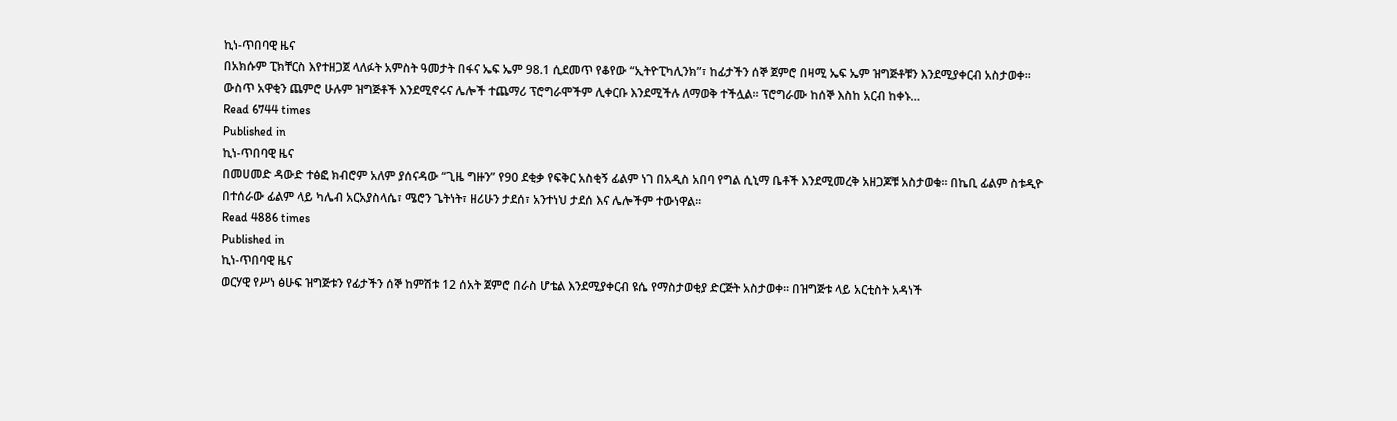ኪነ-ጥበባዊ ዜና
በአክሱም ፒክቸርስ እየተዘጋጀ ላለፉት አምስት ዓመታት በፋና ኤፍ ኤም 98.1 ሲደመጥ የቆየው “ኢትዮፒካሊንክ”፣ ከፊታችን ሰኞ ጀምሮ በዛሚ ኤፍ ኤም ዝግጅቶቹን እንደሚያቀርብ አስታወቀ፡፡ ውስጥ አዋቂን ጨምሮ ሁሉም ዝግጅቶች እንደሚኖሩና ሌሎች ተጨማሪ ፕሮግራሞችም ሊቀርቡ እንደሚችሉ ለማወቅ ተችሏል፡፡ ፕሮግራሙ ከሰኞ እስከ አርብ ከቀኑ…
Read 6744 times
Published in
ኪነ-ጥበባዊ ዜና
በመሀመድ ዳውድ ተፅፎ ክብሮም አለም ያሰናዳው “ጊዜ ግዙን” የ90 ደቂቃ የፍቅር አስቂኝ ፊልም ነገ በአዲስ አበባ የግል ሲኒማ ቤቶች እንደሚመረቅ አዘጋጆቹ አስታወቁ፡፡ በኬቢ ፊልም ስቱዲዮ በተሰራው ፊልም ላይ ካሌብ አርአያስላሴ፣ ሜሮን ጌትነት፣ ዘሪሁን ታደሰ፣ አንተነህ ታደሰ እና ሌሎችም ተውነዋል፡፡
Read 4886 times
Published in
ኪነ-ጥበባዊ ዜና
ወርሃዊ የሥነ ፅሁፍ ዝግጅቱን የፊታችን ሰኞ ከምሽቱ 12 ሰአት ጀምሮ በራስ ሆቴል እንደሚያቀርብ ዩሴ የማስታወቂያ ድርጅት አስታወቀ፡፡ በዝግጅቱ ላይ አርቲስት አዳነች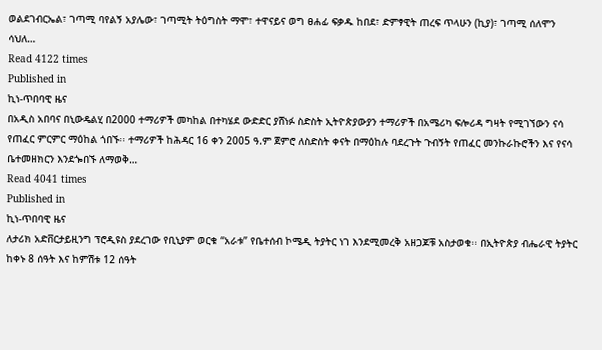ወልደገብርኤል፣ ገጣሚ ባየልኝ አያሌው፣ ገጣሚት ትዕግስት ማሞ፣ ተዋናይና ወግ ፀሐፊ ፍቃዱ ከበደ፣ ድምፃዊት ጠረፍ ጥላሁን (ኪያ)፣ ገጣሚ ሰለሞን ሳህለ…
Read 4122 times
Published in
ኪነ-ጥበባዊ ዜና
በአዲስ አበባና በኒውዴልሂ በ2000 ተማሪዎች መካከል በተካሄደ ውድድር ያሸነፉ ስድስት ኢትዮጵያውያን ተማሪዎች በአሜሪካ ፍሎሪዳ ግዛት የሚገኘውን ናሳ የጠፈር ምርምር ማዕከል ጎበኙ፡፡ ተማሪዎች ከሕዳር 16 ቀን 2005 ዓ.ም ጀምሮ ለስድስት ቀናት በማዕከሉ ባደረጉት ጉብኝት የጠፈር መንኩራኩሮችን እና የናሳ ቤተመዘክርን እንደጐበኙ ለማወቅ…
Read 4041 times
Published in
ኪነ-ጥበባዊ ዜና
ለታሪክ አድቨርታይዚንግ ፕሮዲዩስ ያደረገው የቢኒያም ወርቁ “አራቱ” የቤተሰብ ኮሜዲ ትያትር ነገ እንደሚመረቅ አዘጋጆቹ አስታወቁ፡፡ በኢትዮጵያ ብሔራዊ ትያትር ከቀኑ 8 ሰዓት እና ከምሽቱ 12 ሰዓት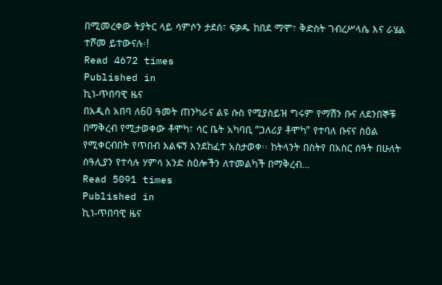በሚመረቀው ትያትር ላይ ሳምሶን ታደሰ፣ ፍቃዱ ከበደ ማሞ፣ ቅድስት ገብረሥላሴ እና ራሄል ተሾመ ይተውናሉ፡!
Read 4672 times
Published in
ኪነ-ጥበባዊ ዜና
በአዲስ አበባ ለ60 ዓመት ጠንካራና ልዩ ሱስ የሚያስይዝ ግሩም የማሽን ቡና ለደንበኞቹ በማቅረብ የሚታወቀው ቶሞካ፣ ሳር ቤት አካባቢ “ጋለሪያ ቶሞካ” የተባለ ቡናና ስዕል የሚቀርብበት የጥበብ እልፍኝ እንደከፈተ አስታወቀ፡፡ ከትላንት በስትየ በአስር ሰዓት በሁለት ሰዓሊያን የተሳሉ ሃምሳ አንድ ስዕሎችን ለተመልካች በማቅረብ…
Read 5091 times
Published in
ኪነ-ጥበባዊ ዜና